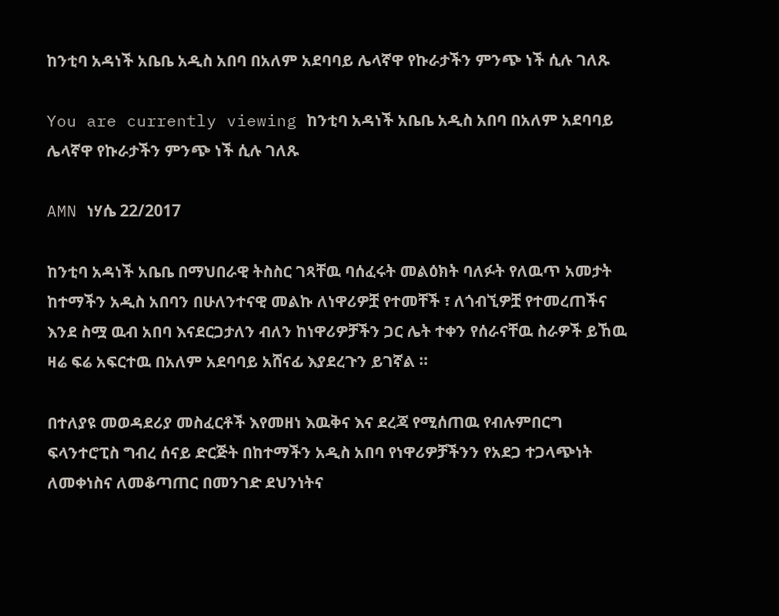ከንቲባ አዳነች አቤቤ አዲስ አበባ በአለም አደባባይ ሌላኛዋ የኩራታችን ምንጭ ነች ሲሉ ገለጹ

You are currently viewing ከንቲባ አዳነች አቤቤ አዲስ አበባ በአለም አደባባይ ሌላኛዋ የኩራታችን ምንጭ ነች ሲሉ ገለጹ

AMN ነሃሴ 22/2017

ከንቲባ አዳነች አቤቤ በማህበራዊ ትስስር ገጻቸዉ ባሰፈሩት መልዕክት ባለፉት የለዉጥ አመታት ከተማችን አዲስ አበባን በሁለንተናዊ መልኩ ለነዋሪዎቿ የተመቸች ፣ ለጎብኚዎቿ የተመረጠችና እንደ ስሟ ዉብ አበባ እናደርጋታለን ብለን ከነዋሪዎቻችን ጋር ሌት ተቀን የሰራናቸዉ ስራዎች ይኸዉ ዛሬ ፍሬ አፍርተዉ በአለም አደባባይ አሸናፊ እያደረጉን ይገኛል ።

በተለያዩ መወዳደሪያ መስፈርቶች እየመዘነ እዉቅና እና ደረጃ የሚሰጠዉ የብሉምበርግ ፍላንተሮፒስ ግብረ ሰናይ ድርጅት በከተማችን አዲስ አበባ የነዋሪዎቻችንን የአደጋ ተጋላጭነት ለመቀነስና ለመቆጣጠር በመንገድ ደህንነትና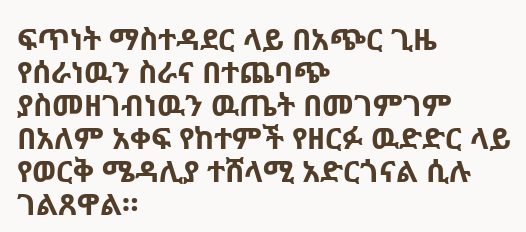ፍጥነት ማስተዳደር ላይ በአጭር ጊዜ የሰራነዉን ስራና በተጨባጭ ያስመዘገብነዉን ዉጤት በመገምገም በአለም አቀፍ የከተምች የዘርፉ ዉድድር ላይ የወርቅ ሜዳሊያ ተሸላሚ አድርጎናል ሲሉ ገልጸዋል።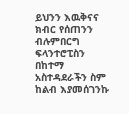ይህንን እዉቅናና ክብር የሰጠንን ብሉምበርግ ፍላንተሮፒስን በከተማ አስተዳደራችን ስም ከልብ እያመሰገንኩ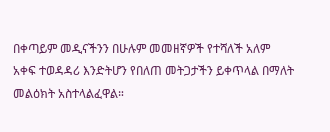በቀጣይም መዲናችንን በሁሉም መመዘኛዎች የተሻለች አለም አቀፍ ተወዳዳሪ እንድትሆን የበለጠ መትጋታችን ይቀጥላል በማለት መልዕክት አስተላልፈዋል።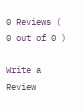0 Reviews ( 0 out of 0 )

Write a Review